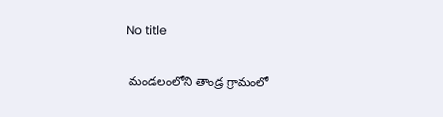No title

 మండలంలోని తాండ్ర గ్రామంలో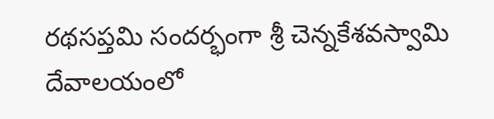రథసప్తమి సందర్భంగా శ్రీ చెన్నకేశవస్వామి దేవాలయంలో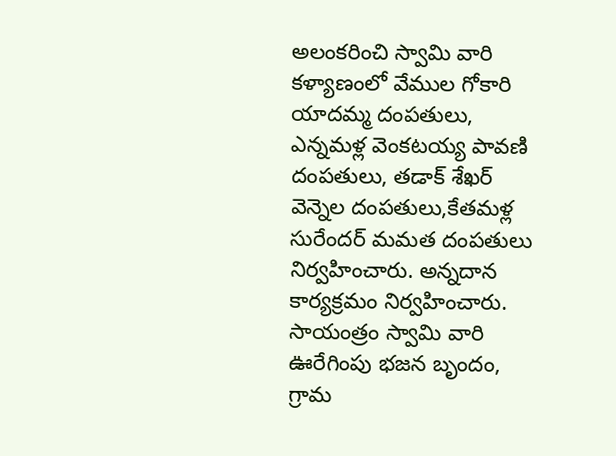అలంకరించి స్వామి వారి కళ్యాణంలో వేముల గోకారి యాదమ్మ దంపతులు, ఎన్నమళ్ల వెంకటయ్య పావణి దంపతులు, తడాక్ శేఖర్ వెన్నెల దంపతులు,కేతమళ్ల సురేందర్ మమత దంపతులు నిర్వహించారు. అన్నదాన కార్యక్రమం నిర్వహించారు. సాయంత్రం స్వామి వారి ఊరేగింపు భజన బృందం, గ్రామ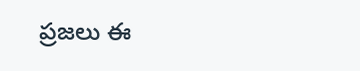ప్రజలు ఈ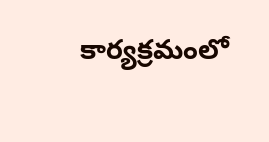కార్యక్రమంలో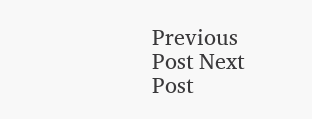Previous Post Next Post